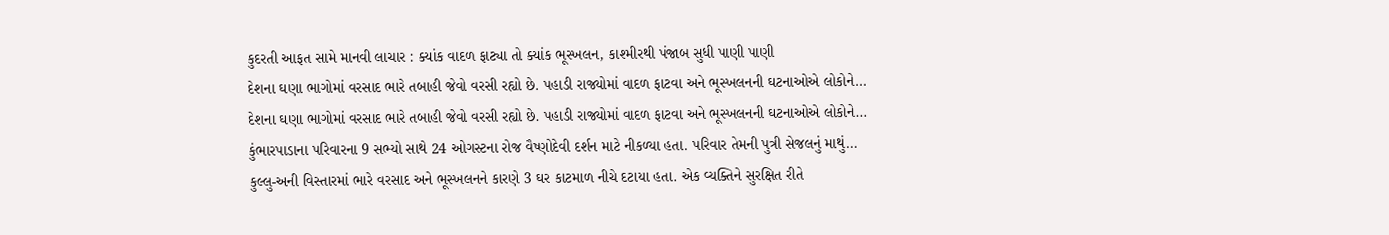કુદરતી આફત સામે માનવી લાચાર : ક્યાંક વાદળ ફાટ્યા તો ક્યાંક ભૂસ્ખલન, કાશ્મીરથી પંજાબ સુધી પાણી પાણી
દેશના ઘણા ભાગોમાં વરસાદ ભારે તબાહી જેવો વરસી રહ્યો છે. પહાડી રાજ્યોમાં વાદળ ફાટવા અને ભૂસ્ખલનની ઘટનાઓએ લોકોને…
દેશના ઘણા ભાગોમાં વરસાદ ભારે તબાહી જેવો વરસી રહ્યો છે. પહાડી રાજ્યોમાં વાદળ ફાટવા અને ભૂસ્ખલનની ઘટનાઓએ લોકોને…
કુંભારપાડાના પરિવારના 9 સભ્યો સાથે 24 ઓગસ્ટના રોજ વૈષ્ણોદેવી દર્શન માટે નીકળ્યા હતા. પરિવાર તેમની પુત્રી સેજલનું માથું…
કુલ્લુ-અની વિસ્તારમાં ભારે વરસાદ અને ભૂસ્ખલનને કારણે 3 ઘર કાટમાળ નીચે દટાયા હતા. એક વ્યક્તિને સુરક્ષિત રીતે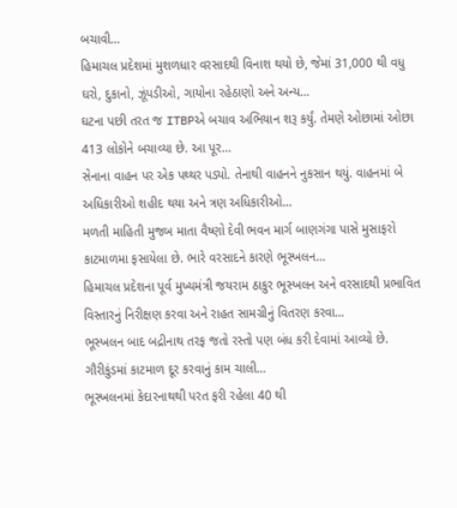બચાવી…
હિમાચલ પ્રદેશમાં મુશળધાર વરસાદથી વિનાશ થયો છે, જેમાં 31,000 થી વધુ ઘરો, દુકાનો, ઝૂંપડીઓ, ગાયોના રહેઠાણો અને અન્ય…
ઘટના પછી તરત જ ITBPએ બચાવ અભિયાન શરૂ કર્યું. તેમણે ઓછામાં ઓછા 413 લોકોને બચાવ્યા છે. આ પૂર…
સેનાના વાહન પર એક પથ્થર પડ્યો. તેનાથી વાહનને નુકસાન થયું. વાહનમાં બે અધિકારીઓ શહીદ થયા અને ત્રણ અધિકારીઓ…
મળતી માહિતી મુજબ માતા વૈષ્ણો દેવી ભવન માર્ગ બાણગંગા પાસે મુસાફરો કાટમાળમા ફસાયેલા છે. ભારે વરસાદને કારણે ભૂસ્ખલન…
હિમાચલ પ્રદેશના પૂર્વ મુખ્યમંત્રી જયરામ ઠાકુર ભૂસ્ખલન અને વરસાદથી પ્રભાવિત વિસ્તારનું નિરીક્ષણ કરવા અને રાહત સામગ્રીનું વિતરણ કરવા…
ભૂસ્ખલન બાદ બદ્રીનાથ તરફ જતો રસ્તો પણ બંધ કરી દેવામાં આવ્યો છે. ગૌરીકુંડમાં કાટમાળ દૂર કરવાનું કામ ચાલી…
ભૂસ્ખલનમાં કેદારનાથથી પરત ફરી રહેલા 40 થી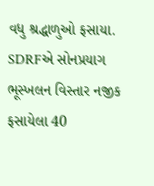વધુ શ્રદ્ધાળુઓ ફસાયા. SDRFએ સોનપ્રયાગ ભૂસ્ખલન વિસ્તાર નજીક ફસાયેલા 40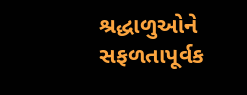શ્રદ્ધાળુઓને સફળતાપૂર્વક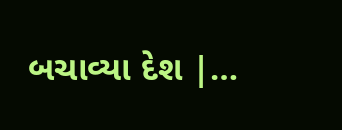બચાવ્યા દેશ |…